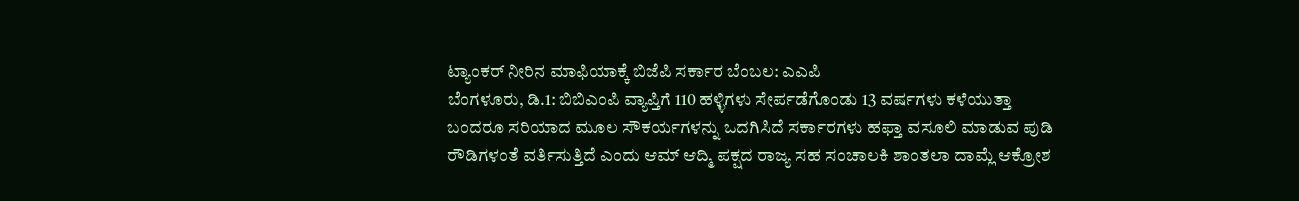ಟ್ಯಾಂಕರ್ ನೀರಿನ ಮಾಫಿಯಾಕ್ಕೆ ಬಿಜೆಪಿ ಸರ್ಕಾರ ಬೆಂಬಲ: ಎಎಪಿ
ಬೆಂಗಳೂರು, ಡಿ.1: ಬಿಬಿಎಂಪಿ ವ್ಯಾಪ್ತಿಗೆ 110 ಹಳ್ಳಿಗಳು ಸೇರ್ಪಡೆಗೊಂಡು 13 ವರ್ಷಗಳು ಕಳೆಯುತ್ತಾ ಬಂದರೂ ಸರಿಯಾದ ಮೂಲ ಸೌಕರ್ಯಗಳನ್ನು ಒದಗಿಸಿದೆ ಸರ್ಕಾರಗಳು ಹಫ್ತಾ ವಸೂಲಿ ಮಾಡುವ ಪುಡಿ ರೌಡಿಗಳಂತೆ ವರ್ತಿಸುತ್ತಿದೆ ಎಂದು ಆಮ್ ಆದ್ಮಿ ಪಕ್ಷದ ರಾಜ್ಯ ಸಹ ಸಂಚಾಲಕಿ ಶಾಂತಲಾ ದಾಮ್ಲೆ ಆಕ್ರೋಶ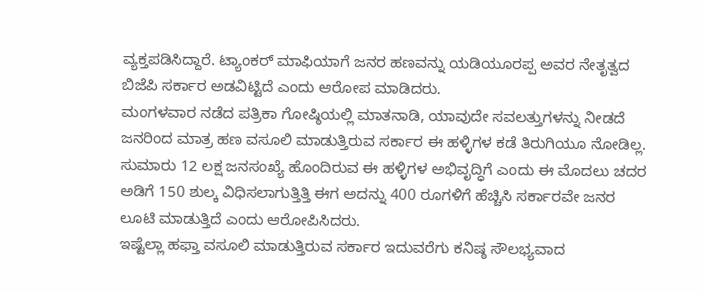ವ್ಯಕ್ತಪಡಿಸಿದ್ದಾರೆ. ಟ್ಯಾಂಕರ್ ಮಾಫಿಯಾಗೆ ಜನರ ಹಣವನ್ನು ಯಡಿಯೂರಪ್ಪ ಅವರ ನೇತೃತ್ವದ ಬಿಜೆಪಿ ಸರ್ಕಾರ ಅಡವಿಟ್ಟಿದೆ ಎಂದು ಆರೋಪ ಮಾಡಿದರು.
ಮಂಗಳವಾರ ನಡೆದ ಪತ್ರಿಕಾ ಗೋಷ್ಠಿಯಲ್ಲಿ ಮಾತನಾಡಿ, ಯಾವುದೇ ಸವಲತ್ತುಗಳನ್ನು ನೀಡದೆ ಜನರಿಂದ ಮಾತ್ರ ಹಣ ವಸೂಲಿ ಮಾಡುತ್ತಿರುವ ಸರ್ಕಾರ ಈ ಹಳ್ಳಿಗಳ ಕಡೆ ತಿರುಗಿಯೂ ನೋಡಿಲ್ಲ. ಸುಮಾರು 12 ಲಕ್ಷ ಜನಸಂಖ್ಯೆ ಹೊಂದಿರುವ ಈ ಹಳ್ಳಿಗಳ ಅಭಿವೃದ್ಧಿಗೆ ಎಂದು ಈ ಮೊದಲು ಚದರ ಅಡಿಗೆ 150 ಶುಲ್ಕ ವಿಧಿಸಲಾಗುತ್ತಿತ್ತಿ ಈಗ ಅದನ್ನು 400 ರೂಗಳಿಗೆ ಹೆಚ್ಚಿಸಿ ಸರ್ಕಾರವೇ ಜನರ ಲೂಟಿ ಮಾಡುತ್ತಿದೆ ಎಂದು ಆರೋಪಿಸಿದರು.
ಇಷ್ಟೆಲ್ಲಾ ಹಫ್ತಾ ವಸೂಲಿ ಮಾಡುತ್ತಿರುವ ಸರ್ಕಾರ ಇದುವರೆಗು ಕನಿಷ್ಠ ಸೌಲಭ್ಯವಾದ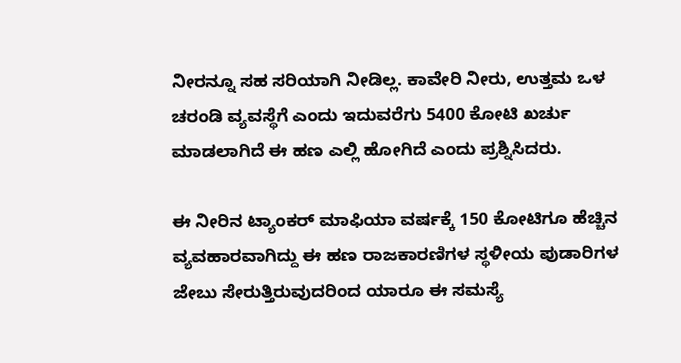ನೀರನ್ನೂ ಸಹ ಸರಿಯಾಗಿ ನೀಡಿಲ್ಲ. ಕಾವೇರಿ ನೀರು, ಉತ್ತಮ ಒಳ ಚರಂಡಿ ವ್ಯವಸ್ಥೆಗೆ ಎಂದು ಇದುವರೆಗು 5400 ಕೋಟಿ ಖರ್ಚು ಮಾಡಲಾಗಿದೆ ಈ ಹಣ ಎಲ್ಲಿ ಹೋಗಿದೆ ಎಂದು ಪ್ರಶ್ನಿಸಿದರು.

ಈ ನೀರಿನ ಟ್ಯಾಂಕರ್ ಮಾಫಿಯಾ ವರ್ಷಕ್ಕೆ 150 ಕೋಟಿಗೂ ಹೆಚ್ಚಿನ ವ್ಯವಹಾರವಾಗಿದ್ದು ಈ ಹಣ ರಾಜಕಾರಣಿಗಳ ಸ್ಥಳೀಯ ಪುಡಾರಿಗಳ ಜೇಬು ಸೇರುತ್ತಿರುವುದರಿಂದ ಯಾರೂ ಈ ಸಮಸ್ಯೆ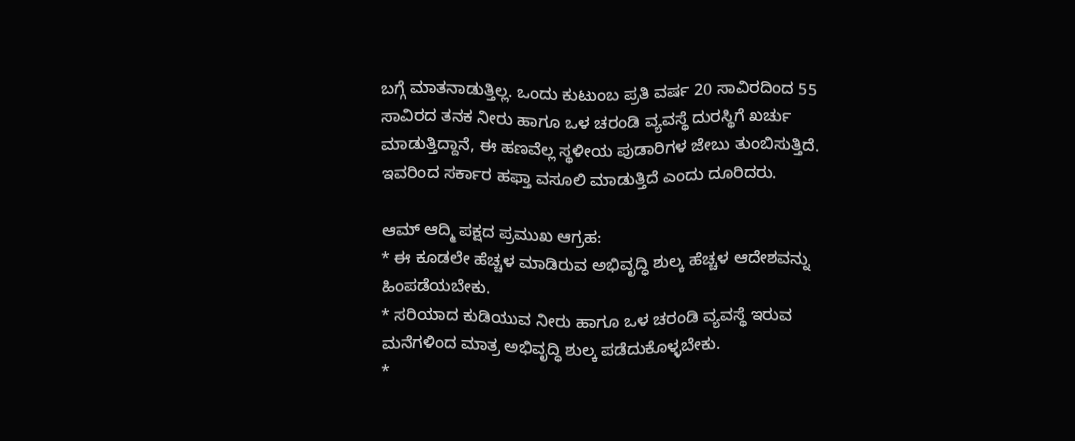ಬಗ್ಗೆ ಮಾತನಾಡುತ್ತಿಲ್ಲ. ಒಂದು ಕುಟುಂಬ ಪ್ರತಿ ವರ್ಷ 20 ಸಾವಿರದಿಂದ 55 ಸಾವಿರದ ತನಕ ನೀರು ಹಾಗೂ ಒಳ ಚರಂಡಿ ವ್ಯವಸ್ಥೆ ದುರಸ್ಥಿಗೆ ಖರ್ಚು ಮಾಡುತ್ತಿದ್ದಾನೆ, ಈ ಹಣವೆಲ್ಲ ಸ್ಥಳೀಯ ಪುಡಾರಿಗಳ ಜೇಬು ತುಂಬಿಸುತ್ತಿದೆ. ಇವರಿಂದ ಸರ್ಕಾರ ಹಫ್ತಾ ವಸೂಲಿ ಮಾಡುತ್ತಿದೆ ಎಂದು ದೂರಿದರು.

ಆಮ್ ಆದ್ಮಿ ಪಕ್ಷದ ಪ್ರಮುಖ ಆಗ್ರಹ:
* ಈ ಕೂಡಲೇ ಹೆಚ್ಚಳ ಮಾಡಿರುವ ಅಭಿವೃದ್ಧಿ ಶುಲ್ಕ ಹೆಚ್ಚಳ ಆದೇಶವನ್ನು ಹಿಂಪಡೆಯಬೇಕು.
* ಸರಿಯಾದ ಕುಡಿಯುವ ನೀರು ಹಾಗೂ ಒಳ ಚರಂಡಿ ವ್ಯವಸ್ಥೆ ಇರುವ ಮನೆಗಳಿಂದ ಮಾತ್ರ ಅಭಿವೃದ್ಧಿ ಶುಲ್ಕ ಪಡೆದುಕೊಳ್ಳಬೇಕು.
*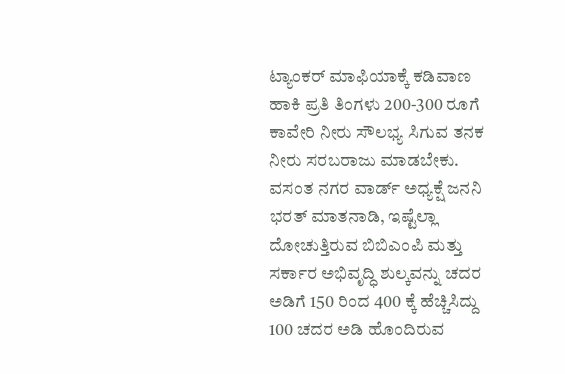ಟ್ಯಾಂಕರ್ ಮಾಫಿಯಾಕ್ಕೆ ಕಡಿವಾಣ ಹಾಕಿ ಪ್ರತಿ ತಿಂಗಳು 200-300 ರೂಗೆ ಕಾವೇರಿ ನೀರು ಸೌಲಭ್ಯ ಸಿಗುವ ತನಕ ನೀರು ಸರಬರಾಜು ಮಾಡಬೇಕು.
ವಸಂತ ನಗರ ವಾರ್ಡ್ ಅಧ್ಯಕ್ಷೆ ಜನನಿ ಭರತ್ ಮಾತನಾಡಿ, ಇಷ್ಟೆಲ್ಲಾ ದೋಚುತ್ತಿರುವ ಬಿಬಿಎಂಪಿ ಮತ್ತು ಸರ್ಕಾರ ಅಭಿವೃದ್ಧಿ ಶುಲ್ಕವನ್ನು ಚದರ ಅಡಿಗೆ 150 ರಿಂದ 400 ಕ್ಕೆ ಹೆಚ್ಚಿಸಿದ್ದು 100 ಚದರ ಅಡಿ ಹೊಂದಿರುವ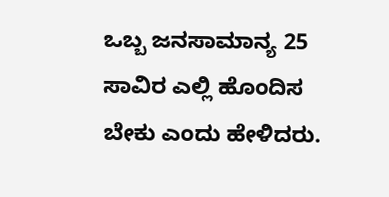ಒಬ್ಬ ಜನಸಾಮಾನ್ಯ 25 ಸಾವಿರ ಎಲ್ಲಿ ಹೊಂದಿಸ ಬೇಕು ಎಂದು ಹೇಳಿದರು.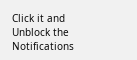Click it and Unblock the Notifications